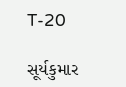T-20

સૂર્યકુમાર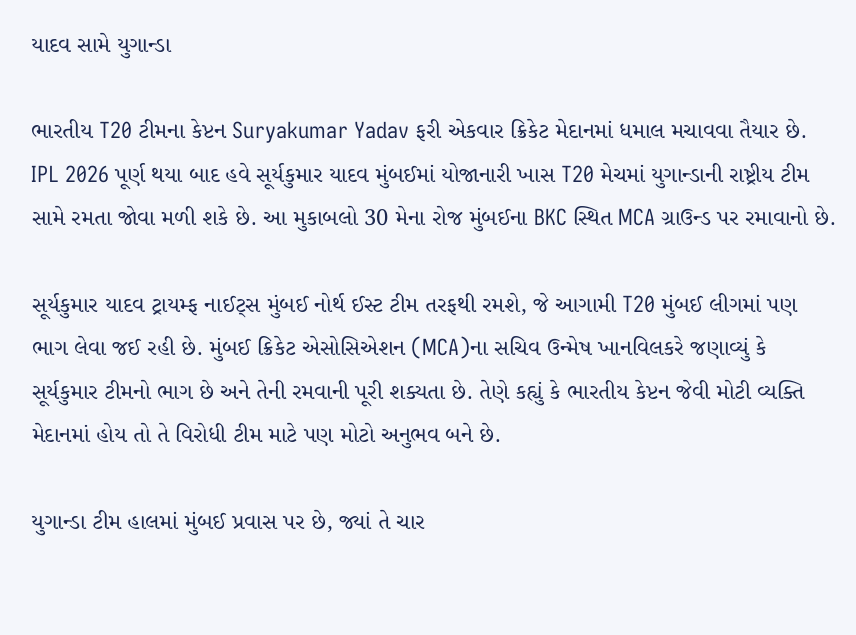યાદવ સામે યુગાન્ડા

ભારતીય T20 ટીમના કેપ્ટન Suryakumar Yadav ફરી એકવાર ક્રિકેટ મેદાનમાં ધમાલ મચાવવા તૈયાર છે. IPL 2026 પૂર્ણ થયા બાદ હવે સૂર્યકુમાર યાદવ મુંબઈમાં યોજાનારી ખાસ T20 મેચમાં યુગાન્ડાની રાષ્ટ્રીય ટીમ સામે રમતા જોવા મળી શકે છે. આ મુકાબલો 30 મેના રોજ મુંબઈના BKC સ્થિત MCA ગ્રાઉન્ડ પર રમાવાનો છે.

સૂર્યકુમાર યાદવ ટ્રાયમ્ફ નાઈટ્સ મુંબઈ નોર્થ ઈસ્ટ ટીમ તરફથી રમશે, જે આગામી T20 મુંબઈ લીગમાં પણ ભાગ લેવા જઈ રહી છે. મુંબઈ ક્રિકેટ એસોસિએશન (MCA)ના સચિવ ઉન્મેષ ખાનવિલકરે જણાવ્યું કે સૂર્યકુમાર ટીમનો ભાગ છે અને તેની રમવાની પૂરી શક્યતા છે. તેણે કહ્યું કે ભારતીય કેપ્ટન જેવી મોટી વ્યક્તિ મેદાનમાં હોય તો તે વિરોધી ટીમ માટે પણ મોટો અનુભવ બને છે.

યુગાન્ડા ટીમ હાલમાં મુંબઈ પ્રવાસ પર છે, જ્યાં તે ચાર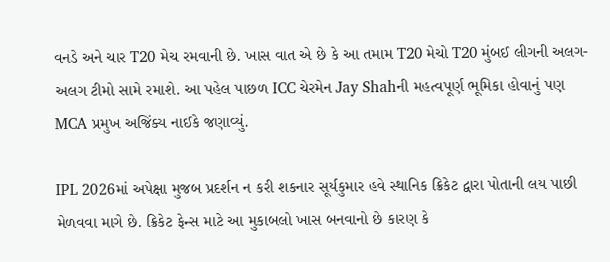વનડે અને ચાર T20 મેચ રમવાની છે. ખાસ વાત એ છે કે આ તમામ T20 મેચો T20 મુંબઈ લીગની અલગ-અલગ ટીમો સામે રમાશે. આ પહેલ પાછળ ICC ચેરમેન Jay Shahની મહત્વપૂર્ણ ભૂમિકા હોવાનું પણ MCA પ્રમુખ અજિંક્ય નાઈકે જણાવ્યું.

IPL 2026માં અપેક્ષા મુજબ પ્રદર્શન ન કરી શકનાર સૂર્યકુમાર હવે સ્થાનિક ક્રિકેટ દ્વારા પોતાની લય પાછી મેળવવા માગે છે. ક્રિકેટ ફેન્સ માટે આ મુકાબલો ખાસ બનવાનો છે કારણ કે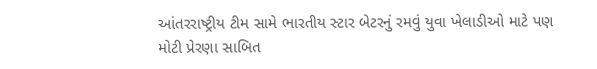આંતરરાષ્ટ્રીય ટીમ સામે ભારતીય સ્ટાર બેટરનું રમવું યુવા ખેલાડીઓ માટે પણ મોટી પ્રેરણા સાબિત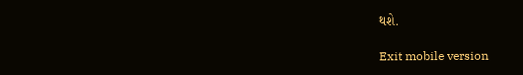થશે.

Exit mobile version